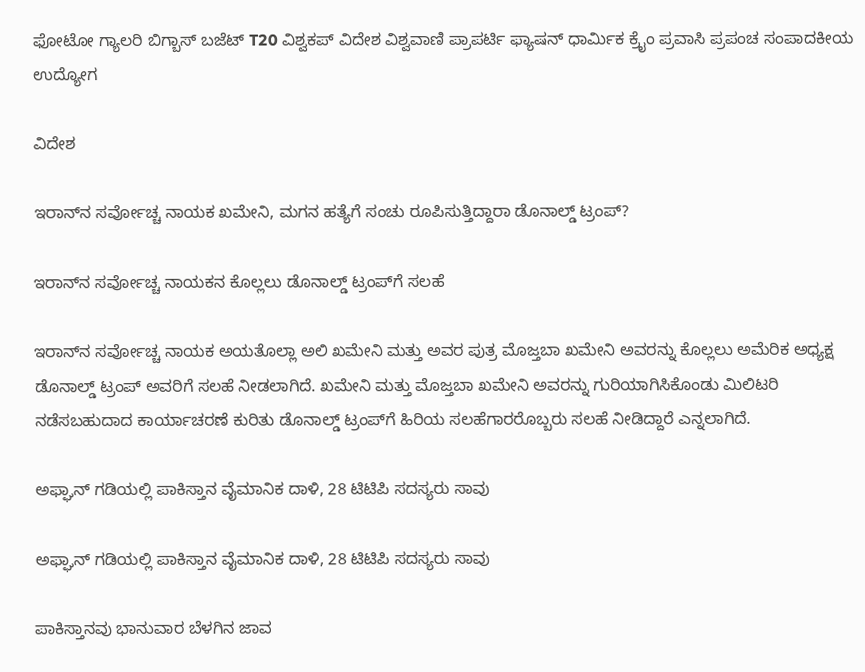ಫೋಟೋ ಗ್ಯಾಲರಿ ಬಿಗ್ಬಾಸ್ ಬಜೆಟ್ T20 ವಿಶ್ವಕಪ್ ವಿದೇಶ ವಿಶ್ವವಾಣಿ ಪ್ರಾಪರ್ಟಿ ಫ್ಯಾಷನ್ ಧಾರ್ಮಿಕ ಕ್ರೈಂ ಪ್ರವಾಸಿ ಪ್ರಪಂಚ ಸಂಪಾದಕೀಯ ಉದ್ಯೋಗ

ವಿದೇಶ

ಇರಾನ್‌ನ ಸರ್ವೋಚ್ಚ ನಾಯಕ ಖಮೇನಿ, ಮಗನ ಹತ್ಯೆಗೆ ಸಂಚು ರೂಪಿಸುತ್ತಿದ್ದಾರಾ ಡೊನಾಲ್ಡ್ ಟ್ರಂಪ್?

ಇರಾನ್‌ನ ಸರ್ವೋಚ್ಚ ನಾಯಕನ ಕೊಲ್ಲಲು ಡೊನಾಲ್ಡ್ ಟ್ರಂಪ್‌ಗೆ ಸಲಹೆ

ಇರಾನ್‌ನ ಸರ್ವೋಚ್ಚ ನಾಯಕ ಅಯತೊಲ್ಲಾ ಅಲಿ ಖಮೇನಿ ಮತ್ತು ಅವರ ಪುತ್ರ ಮೊಜ್ತಬಾ ಖಮೇನಿ ಅವರನ್ನು ಕೊಲ್ಲಲು ಅಮೆರಿಕ ಅಧ್ಯಕ್ಷ ಡೊನಾಲ್ಡ್ ಟ್ರಂಪ್ ಅವರಿಗೆ ಸಲಹೆ ನೀಡಲಾಗಿದೆ. ಖಮೇನಿ ಮತ್ತು ಮೊಜ್ತಬಾ ಖಮೇನಿ ಅವರನ್ನು ಗುರಿಯಾಗಿಸಿಕೊಂಡು ಮಿಲಿಟರಿ ನಡೆಸಬಹುದಾದ ಕಾರ್ಯಾಚರಣೆ ಕುರಿತು ಡೊನಾಲ್ಡ್ ಟ್ರಂಪ್‌ಗೆ ಹಿರಿಯ ಸಲಹೆಗಾರರೊಬ್ಬರು ಸಲಹೆ ನೀಡಿದ್ದಾರೆ ಎನ್ನಲಾಗಿದೆ.

ಅಫ್ಘಾನ್ ಗಡಿಯಲ್ಲಿ ಪಾಕಿಸ್ತಾನ ವೈಮಾನಿಕ ದಾಳಿ, 28 ಟಿಟಿಪಿ ಸದಸ್ಯರು ಸಾವು

ಅಫ್ಘಾನ್ ಗಡಿಯಲ್ಲಿ ಪಾಕಿಸ್ತಾನ ವೈಮಾನಿಕ ದಾಳಿ, 28 ಟಿಟಿಪಿ ಸದಸ್ಯರು ಸಾವು

ಪಾಕಿಸ್ತಾನವು ಭಾನುವಾರ ಬೆಳಗಿನ ಜಾವ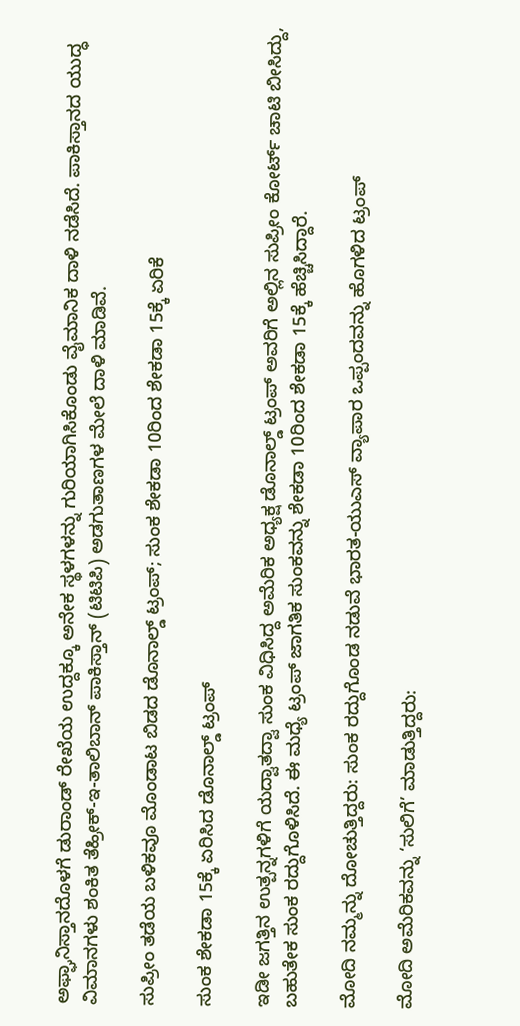ಅಫ್ಘಾನಿಸ್ತಾನದೊಳಗೆ ಡುರಾಂಡ್ ರೇಖೆಯ ಉದ್ದಕ್ಕೂ ಅನೇಕ ಸ್ಥಳಗಳನ್ನು ಗುರಿಯಾಗಿಸಿಕೊಂಡು ವೈಮಾನಿಕ ದಾಳಿ ನಡೆಸಿದೆ. ಪಾಕಿಸ್ತಾನದ ಯುದ್ಧ ವಿಮಾನಗಳು ಶಂಕಿತ ತೆಹ್ರೀಕ್-ಇ-ತಾಲಿಬಾನ್ ಪಾಕಿಸ್ತಾನ್ (ಟಿಟಿಪಿ) ಅಡಗುತಾಣಗಳ ಮೇಲೆ ದಾಳಿ ಮಾಡಿವೆ.

ಸುಪ್ರೀಂ ತಡೆಯ ಬಳಿಕವೂ ಮೊಂಡಾಟ ಬಿಡದ ಡೊನಾಲ್ಡ್‌ ಟ್ರಂಪ್‌; ಸುಂಕ ಶೇಕಡಾ 10ರಿಂದ ಶೇಕಡಾ 15ಕ್ಕೆ ಏರಿಕೆ

ಸುಂಕ ಶೇಕಡಾ 15ಕ್ಕೆ ಏರಿಸಿದ ಡೊನಾಲ್ಡ್‌ ಟ್ರಂಪ್‌

ಇಡೀ ಜಗತ್ತಿನ ಉತ್ಪನ್ನಗಳಿಗೆ ಯದ್ವಾತದ್ವಾ ಸುಂಕ ವಿಧಿಸಿದ್ದ ಅಮೆರಿಕ ಅಧ್ಯಕ್ಷ ಡೊನಾಲ್ಡ್‌ ಟ್ರಂಪ್‌ ಅವರಿಗೆ ಅಲ್ಲಿನ ಸುಪ್ರೀಂ ಕೋರ್ಟ್‌ ಚಾಟಿ ಬೀಸಿದ್ದು, ಬಹುತೇಕ ಸುಂಕ ರದ್ದುಗೊಳಿಸಿದೆ. ಈ ಮಧ್ಯೆ ಟ್ರಂಪ್‌ ಜಾಗತಿಕ ಸುಂಕವನ್ನು ಶೇಕಡಾ 10ರಿಂದ ಶೇಕಡಾ 15ಕ್ಕೆ ಹೆಚ್ಚಿಸಿದ್ದಾರೆ.

ಮೋದಿ‌ ನಮ್ಮನ್ನು ದೋಚುತ್ತಿದ್ದರು: ಸುಂಕ ರದ್ದುಗೊಂಡ ನಡುವೆ ಭಾರತ-ಯುಎಸ್ ವ್ಯಾಪಾರ ಒಪ್ಪಂದವನ್ನು ಹೊಗಳಿದ ಟ್ರಂಪ್

ಮೋದಿ ಅಮೆರಿಕವನ್ನು ‘ಸುಲಿಗೆ’ ಮಾಡುತ್ತಿದ್ದರು: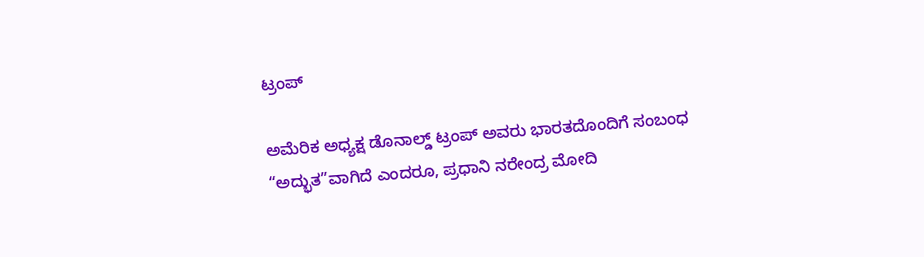ಟ್ರಂಪ್

ಅಮೆರಿಕ ಅಧ್ಯಕ್ಷ ಡೊನಾಲ್ಡ್ ಟ್ರಂಪ್ ಅವರು ಭಾರತದೊಂದಿಗೆ ಸಂಬಂಧ “ಅದ್ಭುತ”ವಾಗಿದೆ ಎಂದರೂ, ಪ್ರಧಾನಿ ನರೇಂದ್ರ ಮೋದಿ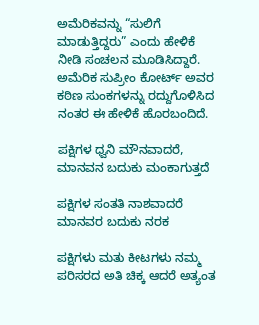ಅಮೆರಿಕವನ್ನು “ಸುಲಿಗೆ ಮಾಡುತ್ತಿದ್ದರು” ಎಂದು ಹೇಳಿಕೆ ನೀಡಿ ಸಂಚಲನ ಮೂಡಿಸಿದ್ದಾರೆ. ಅಮೆರಿಕ ಸುಪ್ರೀಂ ಕೋರ್ಟ್ ಅವರ ಕಠಿಣ ಸುಂಕಗಳನ್ನು ರದ್ದುಗೊಳಿಸಿದ ನಂತರ ಈ ಹೇಳಿಕೆ ಹೊರಬಂದಿದೆ.

ಪಕ್ಷಿಗಳ ಧ್ವನಿ ಮೌನವಾದರೆ, ಮಾನವನ ಬದುಕು ಮಂಕಾಗುತ್ತದೆ

ಪಕ್ಷಿಗಳ ಸಂತತಿ ನಾಶವಾದರೆ ಮಾನವರ ಬದುಕು ನರಕ

ಪಕ್ಷಿಗಳು ಮತು ಕೀಟಗಳು ನಮ್ಮ ಪರಿಸರದ ಅತಿ ಚಿಕ್ಕ ಆದರೆ ಅತ್ಯಂತ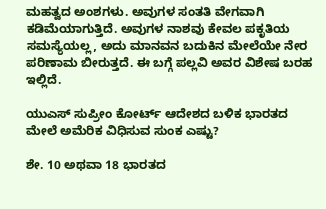ಮಹತ್ವದ ಅಂಶಗಳು. ಅವುಗಳ ಸಂತತಿ ವೇಗವಾಗಿ ಕಡಿಮೆಯಾಗುತ್ತಿದೆ. ಅವುಗಳ ನಾಶವು ಕೇವಲ ಪಕೃತಿಯ ಸಮಸ್ಯೆಯಲ್ಲ, ಅದು ಮಾನವನ ಬದುಕಿನ ಮೇಲೆಯೇ ನೇರ ಪರಿಣಾಮ ಬೀರುತ್ತದೆ. ಈ ಬಗ್ಗೆ ಪಲ್ಲವಿ ಅವರ ವಿಶೇಷ ಬರಹ ಇಲ್ಲಿದೆ.

ಯುಎಸ್ ಸುಪ್ರೀಂ ಕೋರ್ಟ್ ಆದೇಶದ ಬಳಿಕ ಭಾರತದ ಮೇಲೆ ಅಮೆರಿಕ ವಿಧಿಸುವ ಸುಂಕ ಎಷ್ಟು?

ಶೇ. 10 ಅಥವಾ 18 ಭಾರತದ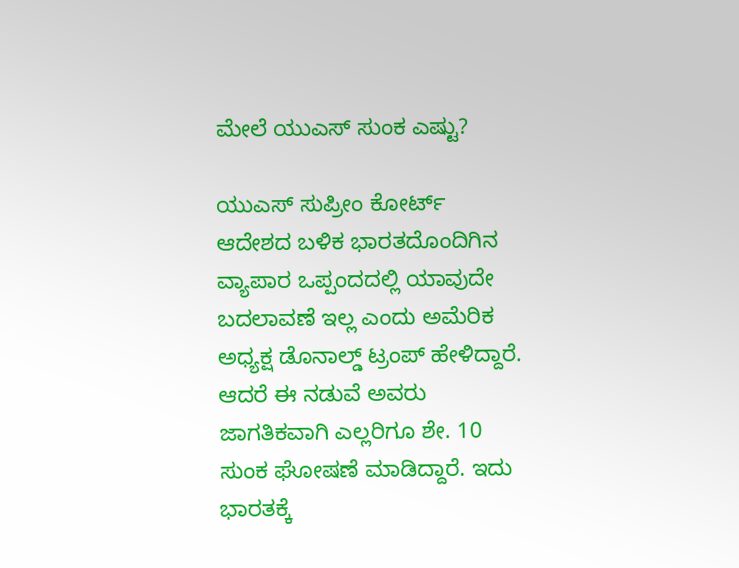ಮೇಲೆ ಯುಎಸ್ ಸುಂಕ ಎಷ್ಟು?

ಯುಎಸ್ ಸುಪ್ರೀಂ ಕೋರ್ಟ್ ಆದೇಶದ ಬಳಿಕ ಭಾರತದೊಂದಿಗಿನ ವ್ಯಾಪಾರ ಒಪ್ಪಂದದಲ್ಲಿ ಯಾವುದೇ ಬದಲಾವಣೆ ಇಲ್ಲ ಎಂದು ಅಮೆರಿಕ ಅಧ್ಯಕ್ಷ ಡೊನಾಲ್ಡ್ ಟ್ರಂಪ್ ಹೇಳಿದ್ದಾರೆ. ಆದರೆ ಈ ನಡುವೆ ಅವರು ಜಾಗತಿಕವಾಗಿ ಎಲ್ಲರಿಗೂ ಶೇ. 10 ಸುಂಕ ಘೋಷಣೆ ಮಾಡಿದ್ದಾರೆ. ಇದು ಭಾರತಕ್ಕೆ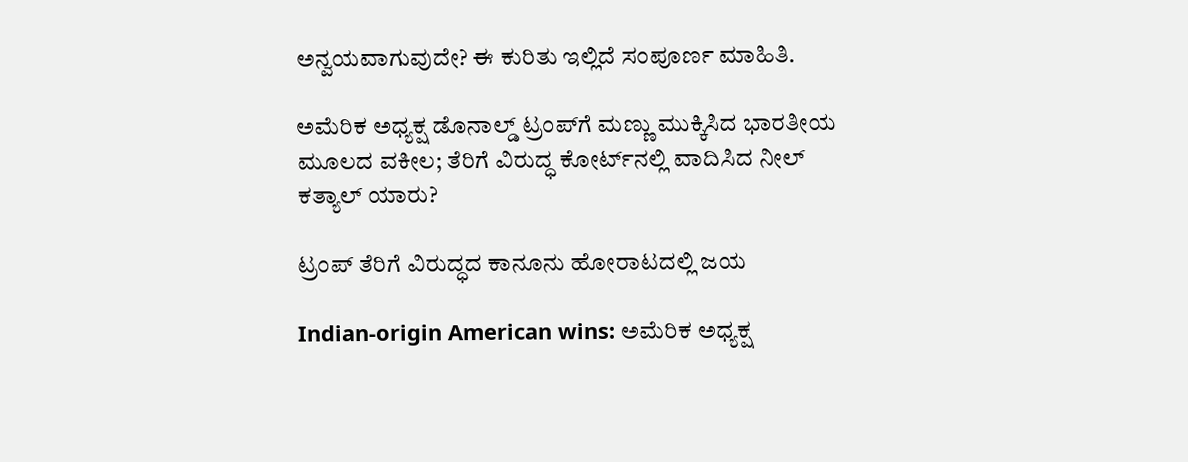ಅನ್ವಯವಾಗುವುದೇ? ಈ ಕುರಿತು ಇಲ್ಲಿದೆ ಸಂಪೂರ್ಣ ಮಾಹಿತಿ.

ಅಮೆರಿಕ ಅಧ್ಯಕ್ಷ ಡೊನಾಲ್ಡ್‌ ಟ್ರಂಪ್‌ಗೆ ಮಣ್ಣು ಮುಕ್ಕಿಸಿದ ಭಾರತೀಯ ಮೂಲದ ವಕೀಲ; ತೆರಿಗೆ ವಿರುದ್ಧ ಕೋರ್ಟ್‌ನಲ್ಲಿ ವಾದಿಸಿದ ನೀಲ್ ಕತ್ಯಾಲ್ ಯಾರು?

ಟ್ರಂಪ್ ತೆರಿಗೆ ವಿರುದ್ಧದ ಕಾನೂನು ಹೋರಾಟದಲ್ಲಿ ಜಯ

Indian-origin American wins: ಅಮೆರಿಕ ಅಧ್ಯಕ್ಷ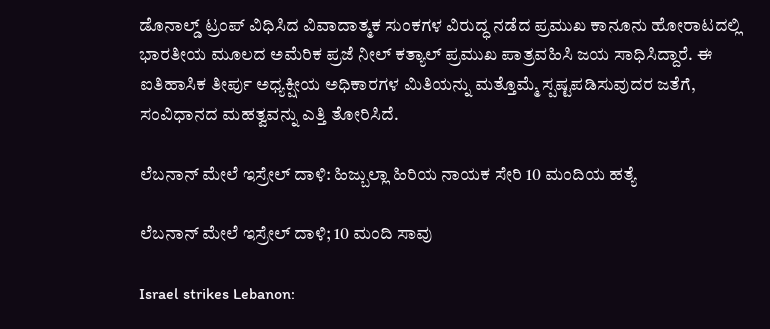ಡೊನಾಲ್ಡ್ ಟ್ರಂಪ್ ವಿಧಿಸಿದ ವಿವಾದಾತ್ಮಕ ಸುಂಕಗಳ ವಿರುದ್ಧ ನಡೆದ ಪ್ರಮುಖ ಕಾನೂನು ಹೋರಾಟದಲ್ಲಿ ಭಾರತೀಯ ಮೂಲದ ಅಮೆರಿಕ ಪ್ರಜೆ ನೀಲ್ ಕತ್ಯಾಲ್ ಪ್ರಮುಖ ಪಾತ್ರವಹಿಸಿ ಜಯ ಸಾಧಿಸಿದ್ದಾರೆ. ಈ ಐತಿಹಾಸಿಕ ತೀರ್ಪು ಅಧ್ಯಕ್ಷೀಯ ಅಧಿಕಾರಗಳ ಮಿತಿಯನ್ನು ಮತ್ತೊಮ್ಮೆ ಸ್ಪಷ್ಟಪಡಿಸುವುದರ ಜತೆಗೆ, ಸಂವಿಧಾನದ ಮಹತ್ವವನ್ನು ಎತ್ತಿ ತೋರಿಸಿದೆ.

ಲೆಬನಾನ್ ಮೇಲೆ ಇಸ್ರೇಲ್ ದಾಳಿ: ಹಿಜ್ಬುಲ್ಲಾ ಹಿರಿಯ ನಾಯಕ ಸೇರಿ 10 ಮಂದಿಯ ಹತ್ಯೆ

ಲೆಬನಾನ್ ಮೇಲೆ ಇಸ್ರೇಲ್ ದಾಳಿ; 10 ಮಂದಿ ಸಾವು

Israel strikes Lebanon: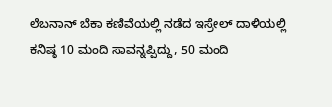ಲೆಬನಾನ್ ಬೆಕಾ ಕಣಿವೆಯಲ್ಲಿ ನಡೆದ ಇಸ್ರೇಲ್ ದಾಳಿಯಲ್ಲಿ ಕನಿಷ್ಠ 10 ಮಂದಿ ಸಾವನ್ನಪ್ಪಿದ್ದು, 50 ಮಂದಿ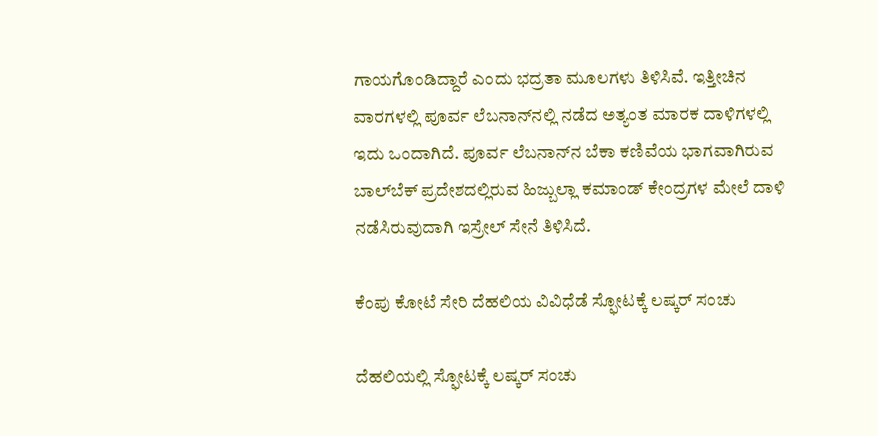ಗಾಯಗೊಂಡಿದ್ದಾರೆ ಎಂದು ಭದ್ರತಾ ಮೂಲಗಳು ತಿಳಿಸಿವೆ. ಇತ್ತೀಚಿನ ವಾರಗಳಲ್ಲಿ ಪೂರ್ವ ಲೆಬನಾನ್‍ನಲ್ಲಿ ನಡೆದ ಅತ್ಯಂತ ಮಾರಕ ದಾಳಿಗಳಲ್ಲಿ ಇದು ಒಂದಾಗಿದೆ. ಪೂರ್ವ ಲೆಬನಾನ್‌ನ ಬೆಕಾ ಕಣಿವೆಯ ಭಾಗವಾಗಿರುವ ಬಾಲ್‌ಬೆಕ್ ಪ್ರದೇಶದಲ್ಲಿರುವ ಹಿಜ್ಬುಲ್ಲಾ ಕಮಾಂಡ್ ಕೇಂದ್ರಗಳ ಮೇಲೆ ದಾಳಿ ನಡೆಸಿರುವುದಾಗಿ ಇಸ್ರೇಲ್ ಸೇನೆ ತಿಳಿಸಿದೆ.

ಕೆಂಪು ಕೋಟೆ ಸೇರಿ ದೆಹಲಿಯ ವಿವಿಧೆಡೆ ಸ್ಫೋಟಕ್ಕೆ ಲಷ್ಕರ್ ಸಂಚು

ದೆಹಲಿಯಲ್ಲಿ ಸ್ಫೋಟಕ್ಕೆ ಲಷ್ಕರ್ ಸಂಚು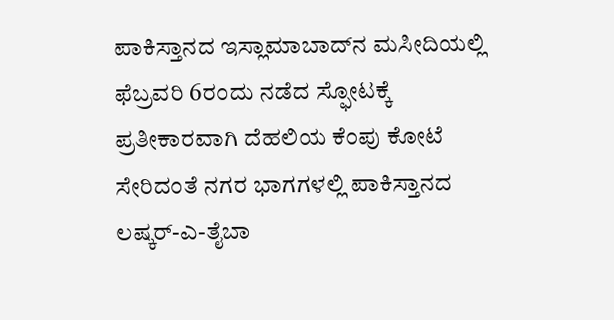ಪಾಕಿಸ್ತಾನದ ಇಸ್ಲಾಮಾಬಾದ್‌ನ ಮಸೀದಿಯಲ್ಲಿ ಫೆಬ್ರವರಿ 6ರಂದು ನಡೆದ ಸ್ಫೋಟಕ್ಕೆ ಪ್ರತೀಕಾರವಾಗಿ ದೆಹಲಿಯ ಕೆಂಪು ಕೋಟೆ ಸೇರಿದಂತೆ ನಗರ ಭಾಗಗಳಲ್ಲಿ ಪಾಕಿಸ್ತಾನದ ಲಷ್ಕರ್-ಎ-ತೈಬಾ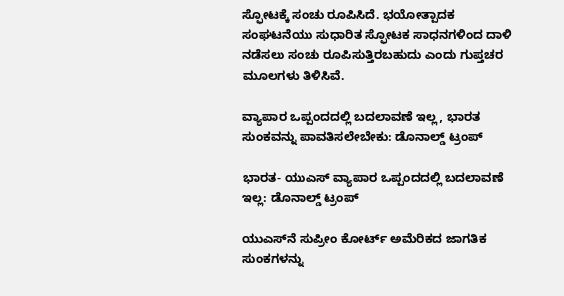ಸ್ಫೋಟಕ್ಕೆ ಸಂಚು ರೂಪಿಸಿದೆ. ಭಯೋತ್ಪಾದಕ ಸಂಘಟನೆಯು ಸುಧಾರಿತ ಸ್ಫೋಟಕ ಸಾಧನಗಳಿಂದ ದಾಳಿ ನಡೆಸಲು ಸಂಚು ರೂಪಿಸುತ್ತಿರಬಹುದು ಎಂದು ಗುಪ್ತಚರ ಮೂಲಗಳು ತಿಳಿಸಿವೆ.

ವ್ಯಾಪಾರ ಒಪ್ಪಂದದಲ್ಲಿ ಬದಲಾವಣೆ ಇಲ್ಲ, ಭಾರತ ಸುಂಕವನ್ನು ಪಾವತಿಸಲೇಬೇಕು: ಡೊನಾಲ್ಡ್ ಟ್ರಂಪ್

ಭಾರತ- ಯುಎಸ್ ವ್ಯಾಪಾರ ಒಪ್ಪಂದದಲ್ಲಿ ಬದಲಾವಣೆ ಇಲ್ಲ: ಡೊನಾಲ್ಡ್ ಟ್ರಂಪ್

ಯುಎಸ್‌ನೆ ಸುಪ್ರೀಂ ಕೋರ್ಟ್‌ ಅಮೆರಿಕದ ಜಾಗತಿಕ ಸುಂಕಗಳನ್ನು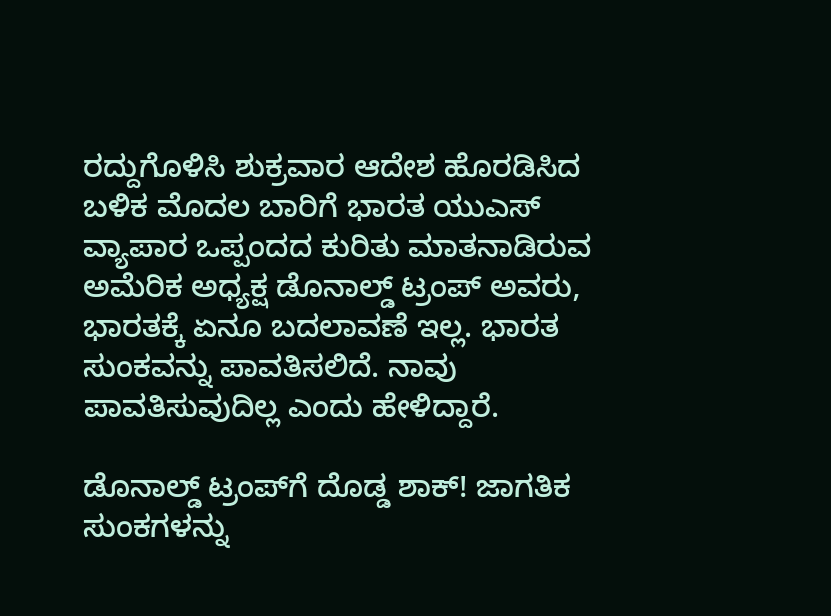ರದ್ದುಗೊಳಿಸಿ ಶುಕ್ರವಾರ ಆದೇಶ ಹೊರಡಿಸಿದ ಬಳಿಕ ಮೊದಲ ಬಾರಿಗೆ ಭಾರತ ಯುಎಸ್ ವ್ಯಾಪಾರ ಒಪ್ಪಂದದ ಕುರಿತು ಮಾತನಾಡಿರುವ ಅಮೆರಿಕ ಅಧ್ಯಕ್ಷ ಡೊನಾಲ್ಡ್ ಟ್ರಂಪ್ ಅವರು, ಭಾರತಕ್ಕೆ ಏನೂ ಬದಲಾವಣೆ ಇಲ್ಲ. ಭಾರತ ಸುಂಕವನ್ನು ಪಾವತಿಸಲಿದೆ. ನಾವು ಪಾವತಿಸುವುದಿಲ್ಲ ಎಂದು ಹೇಳಿದ್ದಾರೆ.

ಡೊನಾಲ್ಡ್‌ ಟ್ರಂಪ್‌ಗೆ ದೊಡ್ಡ ಶಾಕ್‌! ಜಾಗತಿಕ ಸುಂಕಗಳನ್ನು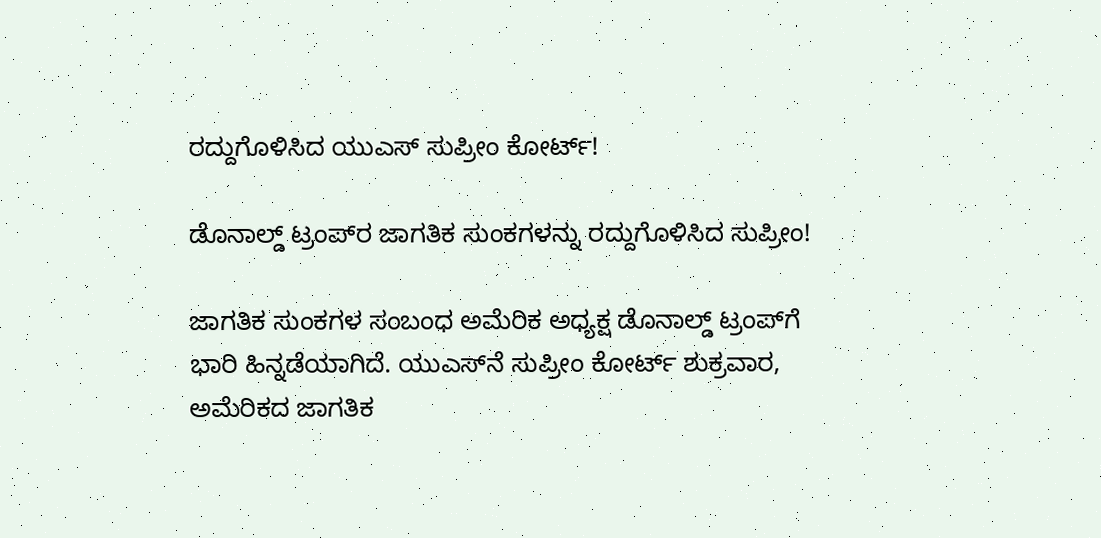ರದ್ದುಗೊಳಿಸಿದ ಯುಎಸ್‌ ಸುಪ್ರೀಂ ಕೋರ್ಟ್!

ಡೊನಾಲ್ಡ್‌ ಟ್ರಂಪ್‌ರ ಜಾಗತಿಕ ಸುಂಕಗಳನ್ನು ರದ್ದುಗೊಳಿಸಿದ ಸುಪ್ರೀಂ!

ಜಾಗತಿಕ ಸುಂಕಗಳ ಸಂಬಂಧ ಅಮೆರಿಕ ಅಧ್ಯಕ್ಷ ಡೊನಾಲ್ಡ್‌ ಟ್ರಂಪ್‌ಗೆ ಭಾರಿ ಹಿನ್ನಡೆಯಾಗಿದೆ. ಯುಎಸ್‌ನೆ ಸುಪ್ರೀಂ ಕೋರ್ಟ್‌ ಶುಕ್ರವಾರ, ಅಮೆರಿಕದ ಜಾಗತಿಕ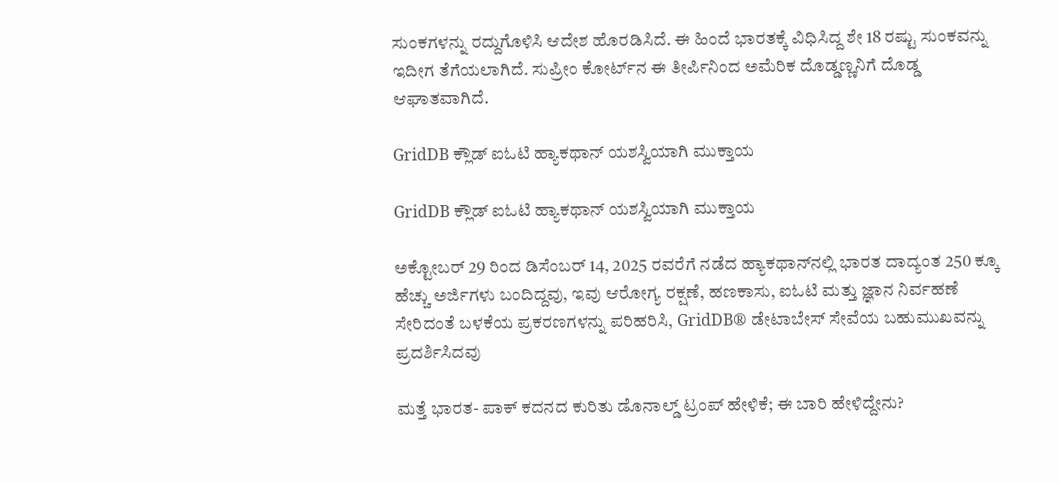ಸುಂಕಗಳನ್ನು ರದ್ದುಗೊಳಿಸಿ ಆದೇಶ ಹೊರಡಿಸಿದೆ. ಈ ಹಿಂದೆ ಭಾರತಕ್ಕೆ ವಿಧಿಸಿದ್ದ ಶೇ 18 ರಷ್ಟು ಸುಂಕವನ್ನು ಇದೀಗ ತೆಗೆಯಲಾಗಿದೆ. ಸುಪ್ರೀಂ ಕೋರ್ಟ್‌ನ ಈ ತೀರ್ಪಿನಿಂದ ಅಮೆರಿಕ ದೊಡ್ಡಣ್ಣನಿಗೆ ದೊಡ್ಡ ಆಘಾತವಾಗಿದೆ.

GridDB ಕ್ಲೌಡ್ ಐಓಟಿ ಹ್ಯಾಕಥಾನ್ ಯಶಸ್ವಿಯಾಗಿ ಮುಕ್ತಾಯ

GridDB ಕ್ಲೌಡ್ ಐಓಟಿ ಹ್ಯಾಕಥಾನ್ ಯಶಸ್ವಿಯಾಗಿ ಮುಕ್ತಾಯ

ಅಕ್ಟೋಬರ್ 29 ರಿಂದ ಡಿಸೆಂಬರ್ 14, 2025 ರವರೆಗೆ ನಡೆದ ಹ್ಯಾಕಥಾನ್‌ನಲ್ಲಿ ಭಾರತ ದಾದ್ಯಂತ 250 ಕ್ಕೂ ಹೆಚ್ಚು ಅರ್ಜಿಗಳು ಬಂದಿದ್ದವು, ಇವು ಆರೋಗ್ಯ ರಕ್ಷಣೆ, ಹಣಕಾಸು, ಐಓಟಿ ಮತ್ತು ಜ್ಞಾನ ನಿರ್ವಹಣೆ ಸೇರಿದಂತೆ ಬಳಕೆಯ ಪ್ರಕರಣಗಳನ್ನು ಪರಿಹರಿಸಿ, GridDB® ಡೇಟಾಬೇಸ್ ಸೇವೆಯ ಬಹುಮುಖವನ್ನು ಪ್ರದರ್ಶಿಸಿದವು

ಮತ್ತೆ ಭಾರತ- ಪಾಕ್‌ ಕದನದ ಕುರಿತು ಡೊನಾಲ್ಡ್‌ ಟ್ರಂಪ್‌ ಹೇಳಿಕೆ; ಈ ಬಾರಿ ಹೇಳಿದ್ದೇನು?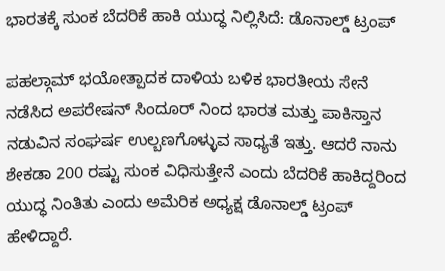ಭಾರತಕ್ಕೆ ಸುಂಕ ಬೆದರಿಕೆ ಹಾಕಿ ಯುದ್ಧ ನಿಲ್ಲಿಸಿದೆ: ಡೊನಾಲ್ಡ್ ಟ್ರಂಪ್

ಪಹಲ್ಗಾಮ್ ಭಯೋತ್ಪಾದಕ ದಾಳಿಯ ಬಳಿಕ ಭಾರತೀಯ ಸೇನೆ ನಡೆಸಿದ ಅಪರೇಷನ್ ಸಿಂದೂರ್ ನಿಂದ ಭಾರತ ಮತ್ತು ಪಾಕಿಸ್ತಾನ ನಡುವಿನ ಸಂಘರ್ಷ ಉಲ್ಬಣಗೊಳ್ಳುವ ಸಾಧ್ಯತೆ ಇತ್ತು. ಆದರೆ ನಾನು ಶೇಕಡಾ 200 ರಷ್ಟು ಸುಂಕ ವಿಧಿಸುತ್ತೇನೆ ಎಂದು ಬೆದರಿಕೆ ಹಾಕಿದ್ದರಿಂದ ಯುದ್ಧ ನಿಂತಿತು ಎಂದು ಅಮೆರಿಕ ಅಧ್ಯಕ್ಷ ಡೊನಾಲ್ಡ್ ಟ್ರಂಪ್ ಹೇಳಿದ್ದಾರೆ.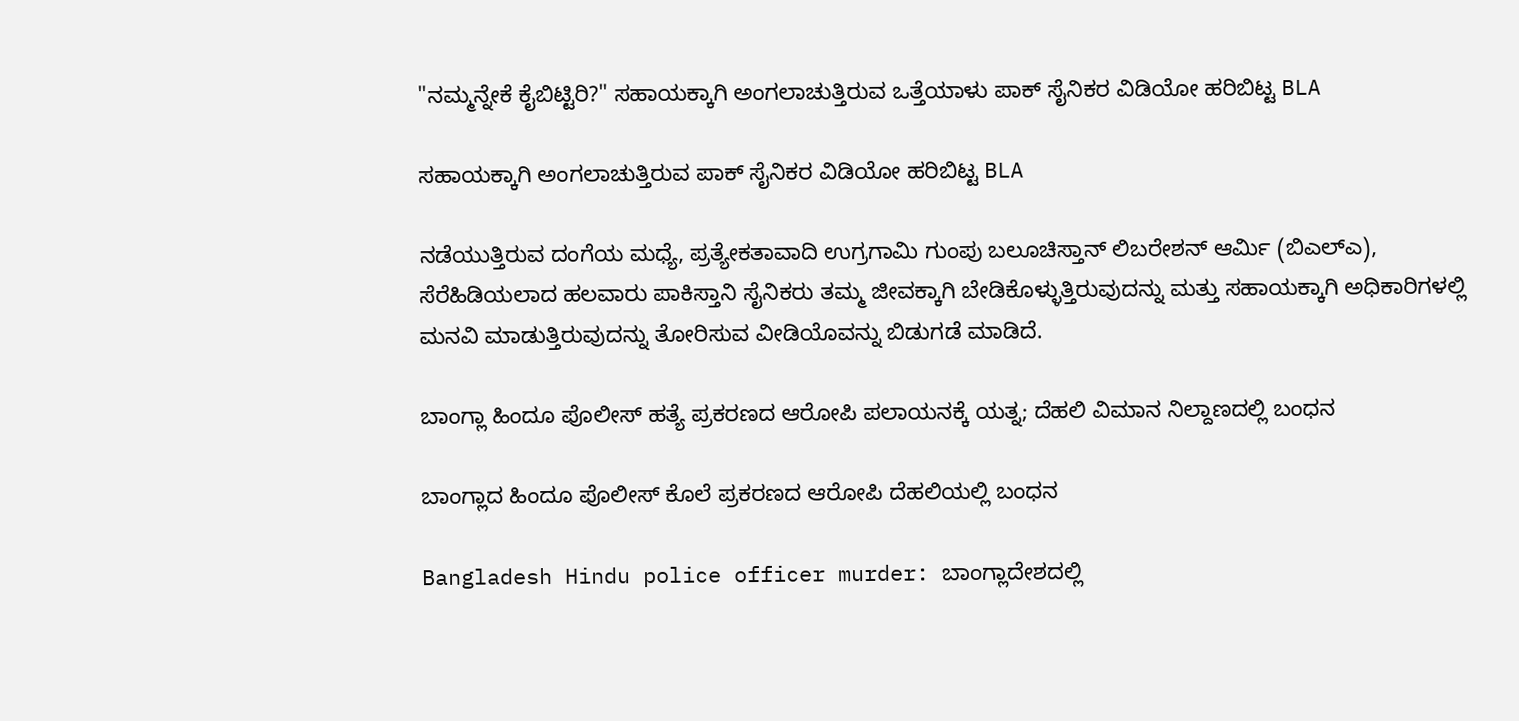"ನಮ್ಮನ್ನೇಕೆ ಕೈಬಿಟ್ಟಿರಿ?" ಸಹಾಯಕ್ಕಾಗಿ ಅಂಗಲಾಚುತ್ತಿರುವ ಒತ್ತೆಯಾಳು ಪಾಕ್‌ ಸೈನಿಕರ ವಿಡಿಯೋ ಹರಿಬಿಟ್ಟ BLA

ಸಹಾಯಕ್ಕಾಗಿ ಅಂಗಲಾಚುತ್ತಿರುವ ಪಾಕ್‌ ಸೈನಿಕರ ವಿಡಿಯೋ ಹರಿಬಿಟ್ಟ BLA

ನಡೆಯುತ್ತಿರುವ ದಂಗೆಯ ಮಧ್ಯೆ, ಪ್ರತ್ಯೇಕತಾವಾದಿ ಉಗ್ರಗಾಮಿ ಗುಂಪು ಬಲೂಚಿಸ್ತಾನ್ ಲಿಬರೇಶನ್ ಆರ್ಮಿ (ಬಿಎಲ್‌ಎ), ಸೆರೆಹಿಡಿಯಲಾದ ಹಲವಾರು ಪಾಕಿಸ್ತಾನಿ ಸೈನಿಕರು ತಮ್ಮ ಜೀವಕ್ಕಾಗಿ ಬೇಡಿಕೊಳ್ಳುತ್ತಿರುವುದನ್ನು ಮತ್ತು ಸಹಾಯಕ್ಕಾಗಿ ಅಧಿಕಾರಿಗಳಲ್ಲಿ ಮನವಿ ಮಾಡುತ್ತಿರುವುದನ್ನು ತೋರಿಸುವ ವೀಡಿಯೊವನ್ನು ಬಿಡುಗಡೆ ಮಾಡಿದೆ.

ಬಾಂಗ್ಲಾ ಹಿಂದೂ ಪೊಲೀಸ್ ಹತ್ಯೆ ಪ್ರಕರಣದ ಆರೋಪಿ ಪಲಾಯನಕ್ಕೆ ಯತ್ನ; ದೆಹಲಿ ವಿಮಾನ ನಿಲ್ದಾಣದಲ್ಲಿ ಬಂಧನ

ಬಾಂಗ್ಲಾದ ಹಿಂದೂ ಪೊಲೀಸ್ ಕೊಲೆ ಪ್ರಕರಣದ ಆರೋಪಿ ದೆಹಲಿಯಲ್ಲಿ ಬಂಧನ

Bangladesh Hindu police officer murder: ಬಾಂಗ್ಲಾದೇಶದಲ್ಲಿ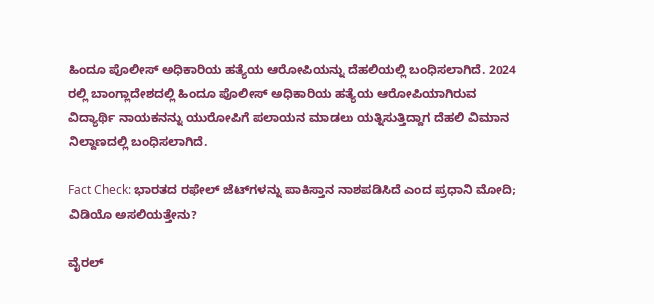ಹಿಂದೂ ಪೊಲೀಸ್ ಅಧಿಕಾರಿಯ ಹತ್ಯೆಯ ಆರೋಪಿಯನ್ನು ದೆಹಲಿಯಲ್ಲಿ ಬಂಧಿಸಲಾಗಿದೆ. 2024 ರಲ್ಲಿ ಬಾಂಗ್ಲಾದೇಶದಲ್ಲಿ ಹಿಂದೂ ಪೊಲೀಸ್ ಅಧಿಕಾರಿಯ ಹತ್ಯೆಯ ಆರೋಪಿಯಾಗಿರುವ ವಿದ್ಯಾರ್ಥಿ ನಾಯಕನನ್ನು ಯುರೋಪಿಗೆ ಪಲಾಯನ ಮಾಡಲು ಯತ್ನಿಸುತ್ತಿದ್ದಾಗ ದೆಹಲಿ ವಿಮಾನ ನಿಲ್ದಾಣದಲ್ಲಿ ಬಂಧಿಸಲಾಗಿದೆ.

Fact Check: ಭಾರತದ ರಫೇಲ್ ಜೆಟ್‌ಗಳನ್ನು ಪಾಕಿಸ್ತಾನ ನಾಶಪಡಿಸಿದೆ ಎಂದ ಪ್ರಧಾನಿ ಮೋದಿ; ವಿಡಿಯೊ ಅಸಲಿಯತ್ತೇನು?

ವೈರಲ್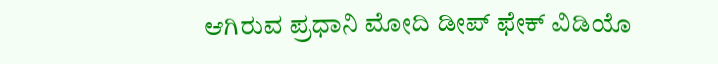ಆಗಿರುವ ಪ್ರಧಾನಿ ಮೋದಿ ಡೀಪ್ ಫೇಕ್ ವಿಡಿಯೊ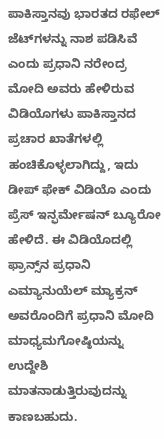ಪಾಕಿಸ್ತಾನವು ಭಾರತದ ರಫೇಲ್ ಜೆಟ್‌ಗಳನ್ನು ನಾಶ ಪಡಿಸಿವೆ ಎಂದು ಪ್ರಧಾನಿ ನರೇಂದ್ರ ಮೋದಿ ಅವರು ಹೇಳಿರುವ ವಿಡಿಯೊಗಳು ಪಾಕಿಸ್ತಾನದ ಪ್ರಚಾರ ಖಾತೆಗಳಲ್ಲಿ ಹಂಚಿಕೊಳ್ಳಲಾಗಿದ್ದು, ಇದು ಡೀಪ್ ಫೇಕ್ ವಿಡಿಯೊ ಎಂದು ಪ್ರೆಸ್ ಇನ್ಫರ್ಮೇಷನ್ ಬ್ಯೂರೋ ಹೇಳಿದೆ. ಈ ವಿಡಿಯೊದಲ್ಲಿ ಫ್ರಾನ್ಸ್‌ನ ಪ್ರಧಾನಿ ಎಮ್ಯಾನುಯೆಲ್ ಮ್ಯಾಕ್ರನ್ ಅವರೊಂದಿಗೆ ಪ್ರಧಾನಿ ಮೋದಿ ಮಾಧ್ಯಮಗೋಷ್ಠಿಯನ್ನು ಉದ್ದೇಶಿ ಮಾತನಾಡುತ್ತಿರುವುದನ್ನು ಕಾಣಬಹುದು.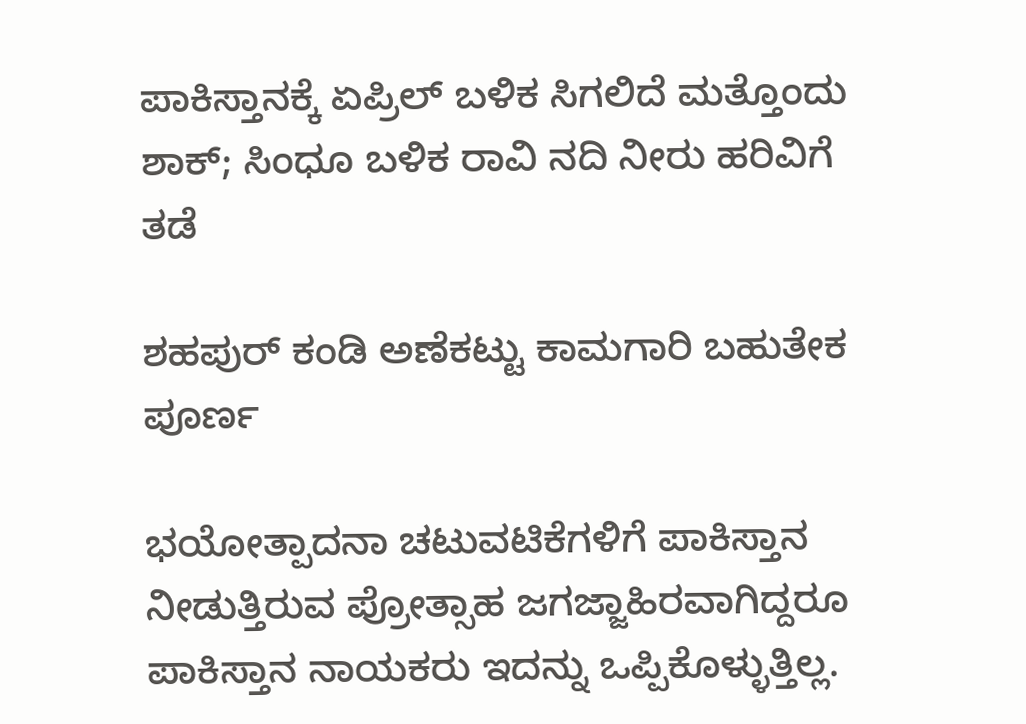ಪಾಕಿಸ್ತಾನಕ್ಕೆ ಏಪ್ರಿಲ್ ಬಳಿಕ ಸಿಗಲಿದೆ ಮತ್ತೊಂದು ಶಾಕ್; ಸಿಂಧೂ ಬಳಿಕ ರಾವಿ ನದಿ ನೀರು ಹರಿವಿಗೆ ತಡೆ

ಶಹಪುರ್ ಕಂಡಿ ಅಣೆಕಟ್ಟು ಕಾಮಗಾರಿ ಬಹುತೇಕ ಪೂರ್ಣ

ಭಯೋತ್ಪಾದನಾ ಚಟುವಟಿಕೆಗಳಿಗೆ ಪಾಕಿಸ್ತಾನ ನೀಡುತ್ತಿರುವ ಪ್ರೋತ್ಸಾಹ ಜಗಜ್ಜಾಹಿರವಾಗಿದ್ದರೂ ಪಾಕಿಸ್ತಾನ ನಾಯಕರು ಇದನ್ನು ಒಪ್ಪಿಕೊಳ್ಳುತ್ತಿಲ್ಲ.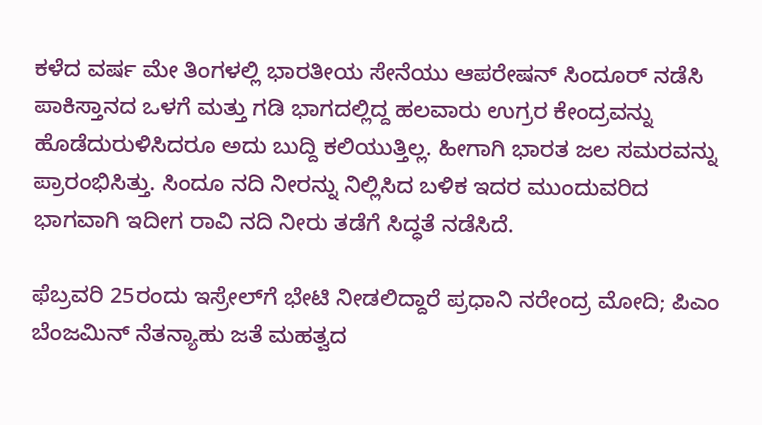ಕಳೆದ ವರ್ಷ ಮೇ ತಿಂಗಳಲ್ಲಿ ಭಾರತೀಯ ಸೇನೆಯು ಆಪರೇಷನ್ ಸಿಂದೂರ್ ನಡೆಸಿ ಪಾಕಿಸ್ತಾನದ ಒಳಗೆ ಮತ್ತು ಗಡಿ ಭಾಗದಲ್ಲಿದ್ದ ಹಲವಾರು ಉಗ್ರರ ಕೇಂದ್ರವನ್ನು ಹೊಡೆದುರುಳಿಸಿದರೂ ಅದು ಬುದ್ದಿ ಕಲಿಯುತ್ತಿಲ್ಲ. ಹೀಗಾಗಿ ಭಾರತ ಜಲ ಸಮರವನ್ನು ಪ್ರಾರಂಭಿಸಿತ್ತು. ಸಿಂದೂ ನದಿ ನೀರನ್ನು ನಿಲ್ಲಿಸಿದ ಬಳಿಕ ಇದರ ಮುಂದುವರಿದ ಭಾಗವಾಗಿ ಇದೀಗ ರಾವಿ ನದಿ ನೀರು ತಡೆಗೆ ಸಿದ್ಧತೆ ನಡೆಸಿದೆ.

ಫೆಬ್ರವರಿ 25ರಂದು ಇಸ್ರೇಲ್‌ಗೆ ಭೇಟಿ ನೀಡಲಿದ್ದಾರೆ ಪ್ರಧಾನಿ ನರೇಂದ್ರ ಮೋದಿ; ಪಿಎಂ ಬೆಂಜಮಿನ್‌ ನೆತನ್ಯಾಹು ಜತೆ ಮಹತ್ವದ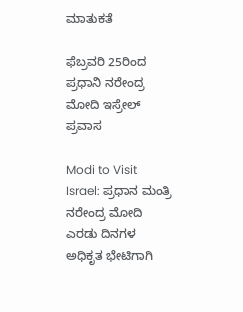ಮಾತುಕತೆ

ಫೆಬ್ರವರಿ 25ರಿಂದ ಪ್ರಧಾನಿ ನರೇಂದ್ರ ಮೋದಿ ಇಸ್ರೇಲ್‌ ಪ್ರವಾಸ

Modi to Visit Israel: ಪ್ರಧಾನ ಮಂತ್ರಿ ನರೇಂದ್ರ ಮೋದಿ ಎರಡು ದಿನಗಳ ಅಧಿಕೃತ ಭೇಟಿಗಾಗಿ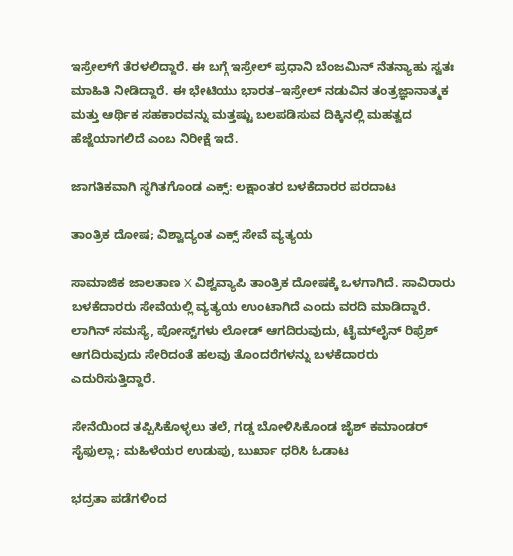ಇಸ್ರೇಲ್‌ಗೆ ತೆರಳಲಿದ್ದಾರೆ. ಈ ಬಗ್ಗೆ ಇಸ್ರೇಲ್ ಪ್ರಧಾನಿ ಬೆಂಜಮಿನ್ ನೆತನ್ಯಾಹು ಸ್ವತಃ ಮಾಹಿತಿ ನೀಡಿದ್ದಾರೆ. ಈ ಭೇಟಿಯು ಭಾರತ–ಇಸ್ರೇಲ್ ನಡುವಿನ ತಂತ್ರಜ್ಞಾನಾತ್ಮಕ ಮತ್ತು ಆರ್ಥಿಕ ಸಹಕಾರವನ್ನು ಮತ್ತಷ್ಟು ಬಲಪಡಿಸುವ ದಿಕ್ಕಿನಲ್ಲಿ ಮಹತ್ವದ ಹೆಜ್ಜೆಯಾಗಲಿದೆ ಎಂಬ ನಿರೀಕ್ಷೆ ಇದೆ.

ಜಾಗತಿಕವಾಗಿ ಸ್ಥಗಿತಗೊಂಡ ಎಕ್ಸ್: ಲಕ್ಷಾಂತರ ಬಳಕೆದಾರರ ಪರದಾಟ

ತಾಂತ್ರಿಕ ದೋಷ; ವಿಶ್ವಾದ್ಯಂತ ಎಕ್ಸ್ ಸೇವೆ ವ್ಯತ್ಯಯ

ಸಾಮಾಜಿಕ ಜಾಲತಾಣ X ವಿಶ್ವವ್ಯಾಪಿ ತಾಂತ್ರಿಕ ದೋಷಕ್ಕೆ ಒಳಗಾಗಿದೆ. ಸಾವಿರಾರು ಬಳಕೆದಾರರು ಸೇವೆಯಲ್ಲಿ ವ್ಯತ್ಯಯ ಉಂಟಾಗಿದೆ ಎಂದು ವರದಿ ಮಾಡಿದ್ದಾರೆ. ಲಾಗಿನ್ ಸಮಸ್ಯೆ, ಪೋಸ್ಟ್‌ಗಳು ಲೋಡ್ ಆಗದಿರುವುದು, ಟೈಮ್‌ಲೈನ್ ರಿಫ್ರೆಶ್ ಆಗದಿರುವುದು ಸೇರಿದಂತೆ ಹಲವು ತೊಂದರೆಗಳನ್ನು ಬಳಕೆದಾರರು ಎದುರಿಸುತ್ತಿದ್ದಾರೆ.

ಸೇನೆಯಿಂದ ತಪ್ಪಿಸಿಕೊಳ್ಳಲು ತಲೆ, ಗಡ್ಡ ಬೋಳಿಸಿಕೊಂಡ ಜೈಶ್ ಕಮಾಂಡರ್‌ ಸೈಫುಲ್ಲಾ; ಮಹಿಳೆಯರ ಉಡುಪು, ಬುರ್ಖಾ ಧರಿಸಿ ಓಡಾಟ

ಭದ್ರತಾ ಪಡೆಗಳಿಂದ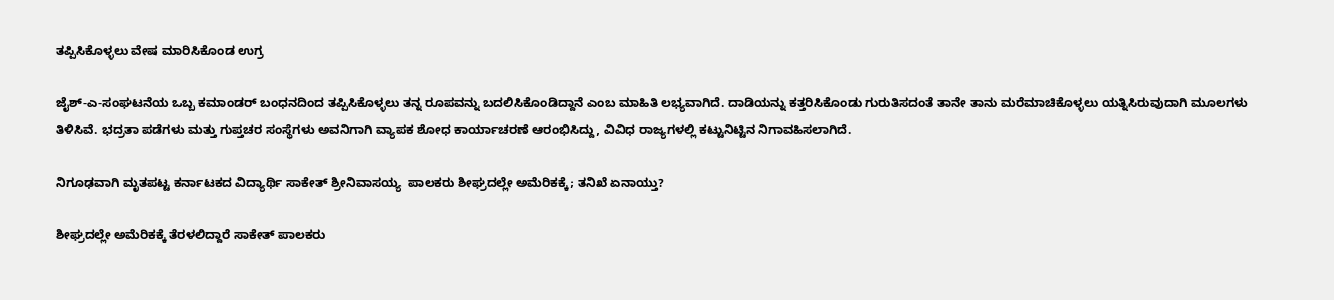ತಪ್ಪಿಸಿಕೊಳ್ಳಲು ವೇಷ ಮಾರಿಸಿಕೊಂಡ ಉಗ್ರ

ಜೈಶ್-ಎ-ಸಂಘಟನೆಯ ಒಬ್ಬ ಕಮಾಂಡರ್ ಬಂಧನದಿಂದ ತಪ್ಪಿಸಿಕೊಳ್ಳಲು ತನ್ನ ರೂಪವನ್ನು ಬದಲಿಸಿಕೊಂಡಿದ್ದಾನೆ ಎಂಬ ಮಾಹಿತಿ ಲಭ್ಯವಾಗಿದೆ. ದಾಡಿಯನ್ನು ಕತ್ತರಿಸಿಕೊಂಡು ಗುರುತಿಸದಂತೆ ತಾನೇ ತಾನು ಮರೆಮಾಚಿಕೊಳ್ಳಲು ಯತ್ನಿಸಿರುವುದಾಗಿ ಮೂಲಗಳು ತಿಳಿಸಿವೆ. ಭದ್ರತಾ ಪಡೆಗಳು ಮತ್ತು ಗುಪ್ತಚರ ಸಂಸ್ಥೆಗಳು ಅವನಿಗಾಗಿ ವ್ಯಾಪಕ ಶೋಧ ಕಾರ್ಯಾಚರಣೆ ಆರಂಭಿಸಿದ್ದು, ವಿವಿಧ ರಾಜ್ಯಗಳಲ್ಲಿ ಕಟ್ಟುನಿಟ್ಟಿನ ನಿಗಾವಹಿಸಲಾಗಿದೆ.

ನಿಗೂಢವಾಗಿ ಮೃತಪಟ್ಟ ಕರ್ನಾಟಕದ ವಿದ್ಯಾರ್ಥಿ ಸಾಕೇತ್‌ ಶ್ರೀನಿವಾಸಯ್ಯ  ಪಾಲಕರು ಶೀಘ್ರದಲ್ಲೇ ಅಮೆರಿಕಕ್ಕೆ; ತನಿಖೆ ಏನಾಯ್ತು?

ಶೀಘ್ರದಲ್ಲೇ ಅಮೆರಿಕಕ್ಕೆ ತೆರಳಲಿದ್ದಾರೆ ಸಾಕೇತ್‌ ಪಾಲಕರು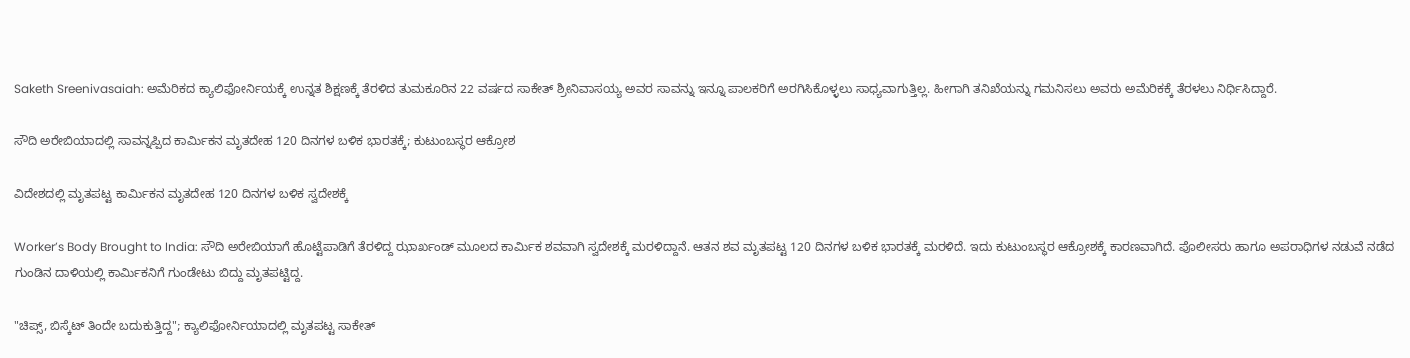Saketh Sreenivasaiah: ಅಮೆರಿಕದ ಕ್ಯಾಲಿಫೋರ್ನಿಯಕ್ಕೆ ಉನ್ನತ ಶಿಕ್ಷಣಕ್ಕೆ ತೆರಳಿದ ತುಮಕೂರಿನ 22 ವರ್ಷದ ಸಾಕೇತ್‌ ಶ್ರೀನಿವಾಸಯ್ಯ ಅವರ ಸಾವನ್ನು ಇನ್ನೂ ಪಾಲಕರಿಗೆ ಅರಗಿಸಿಕೊಳ್ಳಲು ಸಾಧ್ಯವಾಗುತ್ತಿಲ್ಲ. ಹೀಗಾಗಿ ತನಿಖೆಯನ್ನು ಗಮನಿಸಲು ಅವರು ಅಮೆರಿಕಕ್ಕೆ ತೆರಳಲು ನಿರ್ಧಿಸಿದ್ದಾರೆ.

ಸೌದಿ ಅರೇಬಿಯಾದಲ್ಲಿ ಸಾವನ್ನಪ್ಪಿದ ಕಾರ್ಮಿಕನ ಮೃತದೇಹ 120 ದಿನಗಳ ಬಳಿಕ ಭಾರತಕ್ಕೆ; ಕುಟುಂಬಸ್ಥರ ಆಕ್ರೋಶ

ವಿದೇಶದಲ್ಲಿ ಮೃತಪಟ್ಟ ಕಾರ್ಮಿಕನ ಮೃತದೇಹ 120 ದಿನಗಳ ಬಳಿಕ ಸ್ವದೇಶಕ್ಕೆ

Worker’s Body Brought to India: ಸೌದಿ ಅರೇಬಿಯಾಗೆ ಹೊಟ್ಟೆಪಾಡಿಗೆ ತೆರಳಿದ್ದ ಝಾರ್ಖಂಡ್ ಮೂಲದ ಕಾರ್ಮಿಕ ಶವವಾಗಿ ಸ್ವದೇಶಕ್ಕೆ ಮರಳಿದ್ದಾನೆ. ಆತನ ಶವ ಮೃತಪಟ್ಟ 120 ದಿನಗಳ ಬಳಿಕ ಭಾರತಕ್ಕೆ ಮರಳಿದೆ. ಇದು ಕುಟುಂಬಸ್ಥರ ಆಕ್ರೋಶಕ್ಕೆ ಕಾರಣವಾಗಿದೆ. ಪೊಲೀಸರು ಹಾಗೂ ಅಪರಾಧಿಗಳ ನಡುವೆ ನಡೆದ ಗುಂಡಿನ ದಾಳಿಯಲ್ಲಿ ಕಾರ್ಮಿಕನಿಗೆ ಗುಂಡೇಟು ಬಿದ್ದು ಮೃತಪಟ್ಟಿದ್ದ.

"ಚಿಪ್ಸ್‌, ಬಿಸ್ಕೆಟ್‌ ತಿಂದೇ ಬದುಕುತ್ತಿದ್ದ"; ಕ್ಯಾಲಿಫೋರ್ನಿಯಾದಲ್ಲಿ ಮೃತಪಟ್ಟ ಸಾಕೇತ್‌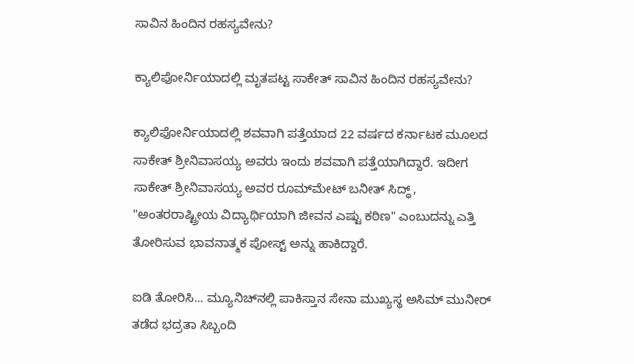ಸಾವಿನ ಹಿಂದಿನ ರಹಸ್ಯವೇನು?

ಕ್ಯಾಲಿಫೋರ್ನಿಯಾದಲ್ಲಿ ಮೃತಪಟ್ಟ ಸಾಕೇತ್‌ ಸಾವಿನ ಹಿಂದಿನ ರಹಸ್ಯವೇನು?

ಕ್ಯಾಲಿಫೋರ್ನಿಯಾದಲ್ಲಿ ಶವವಾಗಿ ಪತ್ತೆಯಾದ 22 ವರ್ಷದ ಕರ್ನಾಟಕ ಮೂಲದ ಸಾಕೇತ್‌ ಶ್ರೀನಿವಾಸಯ್ಯ ಅವರು ಇಂದು ಶವವಾಗಿ ಪತ್ತೆಯಾಗಿದ್ದಾರೆ. ಇದೀಗ ಸಾಕೇತ್ ಶ್ರೀನಿವಾಸಯ್ಯ ಅವರ ರೂಮ್‌ಮೇಟ್ ಬನೀತ್ ಸಿದ್ಧ್, "ಅಂತರರಾಷ್ಟ್ರೀಯ ವಿದ್ಯಾರ್ಥಿಯಾಗಿ ಜೀವನ ಎಷ್ಟು ಕಠಿಣ" ಎಂಬುದನ್ನು ಎತ್ತಿ ತೋರಿಸುವ ಭಾವನಾತ್ಮಕ ಪೋಸ್ಟ್ ಅನ್ನು ಹಾಕಿದ್ದಾರೆ.

ಐಡಿ ತೋರಿಸಿ... ಮ್ಯೂನಿಚ್‌ನಲ್ಲಿ ಪಾಕಿಸ್ತಾನ ಸೇನಾ ಮುಖ್ಯಸ್ಥ ಅಸಿಮ್ ಮುನೀರ್ ತಡೆದ ಭದ್ರತಾ ಸಿಬ್ಬಂದಿ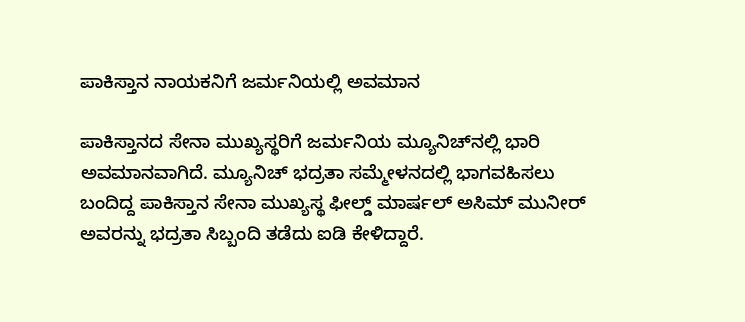ಪಾಕಿಸ್ತಾನ ನಾಯಕನಿಗೆ ಜರ್ಮನಿಯಲ್ಲಿ ಅವಮಾನ

ಪಾಕಿಸ್ತಾನದ ಸೇನಾ ಮುಖ್ಯಸ್ಥರಿಗೆ ಜರ್ಮನಿಯ ಮ್ಯೂನಿಚ್‌ನಲ್ಲಿ ಭಾರಿ ಅವಮಾನವಾಗಿದೆ. ಮ್ಯೂನಿಚ್ ಭದ್ರತಾ ಸಮ್ಮೇಳನದಲ್ಲಿ ಭಾಗವಹಿಸಲು ಬಂದಿದ್ದ ಪಾಕಿಸ್ತಾನ ಸೇನಾ ಮುಖ್ಯಸ್ಥ ಫೀಲ್ಡ್ ಮಾರ್ಷಲ್ ಅಸಿಮ್ ಮುನೀರ್ ಅವರನ್ನು ಭದ್ರತಾ ಸಿಬ್ಬಂದಿ ತಡೆದು ಐಡಿ ಕೇಳಿದ್ದಾರೆ.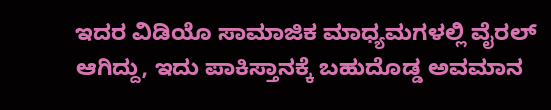ಇದರ ವಿಡಿಯೊ ಸಾಮಾಜಿಕ ಮಾಧ್ಯಮಗಳಲ್ಲಿ ವೈರಲ್ ಆಗಿದ್ದು, ಇದು ಪಾಕಿಸ್ತಾನಕ್ಕೆ ಬಹುದೊಡ್ಡ ಅವಮಾನ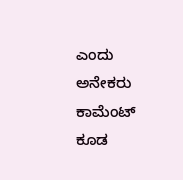ಎಂದು ಅನೇಕರು ಕಾಮೆಂಟ್ ಕೂಡ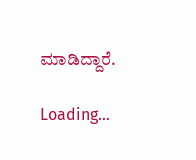ಮಾಡಿದ್ದಾರೆ.

Loading...